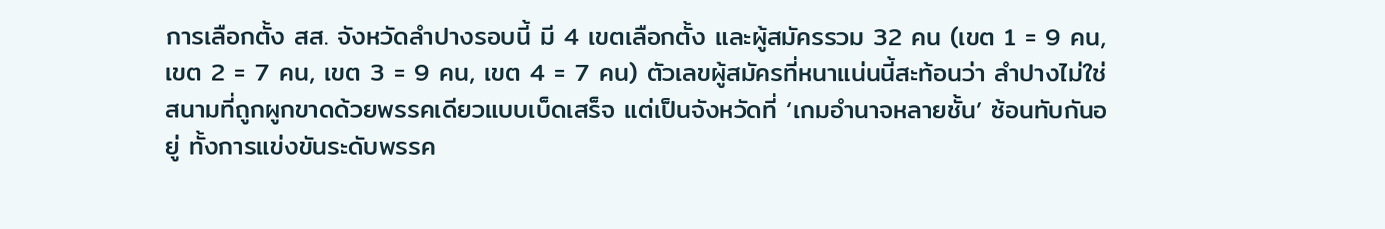การเลือกตั้ง สส. จังหวัดลำปางรอบนี้ มี 4 เขตเลือกตั้ง และผู้สมัครรวม 32 คน (เขต 1 = 9 คน, เขต 2 = 7 คน, เขต 3 = 9 คน, เขต 4 = 7 คน) ตัวเลขผู้สมัครที่หนาแน่นนี้สะท้อนว่า ลำปางไม่ใช่สนามที่ถูกผูกขาดด้วยพรรคเดียวแบบเบ็ดเสร็จ แต่เป็นจังหวัดที่ ‘เกมอำนาจหลายชั้น’ ซ้อนทับกันอยู่ ทั้งการแข่งขันระดับพรรค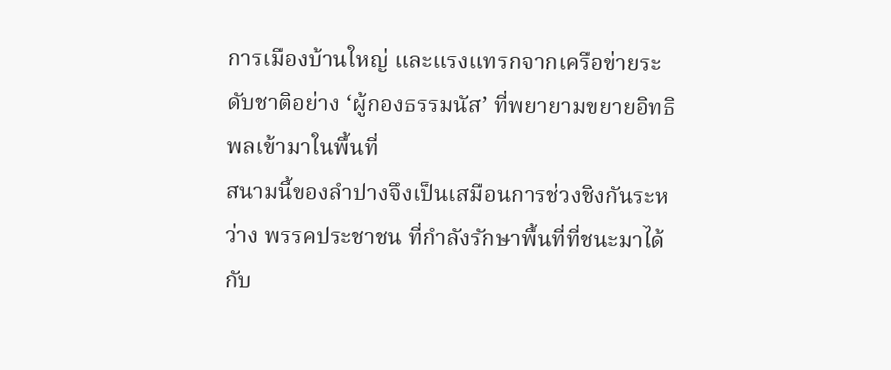การเมืองบ้านใหญ่ และแรงแทรกจากเครือข่ายระดับชาติอย่าง ‘ผู้กองธรรมนัส’ ที่พยายามขยายอิทธิพลเข้ามาในพื้นที่
สนามนี้ของลำปางจึงเป็นเสมือนการช่วงชิงกันระหว่าง พรรคประชาชน ที่กำลังรักษาพื้นที่ที่ชนะมาได้ กับ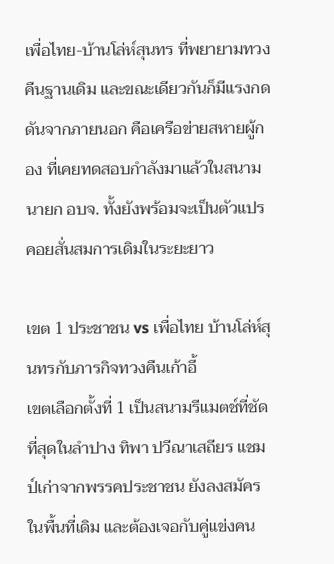เพื่อไทย-บ้านโล่ห์สุนทร ที่พยายามทวงคืนฐานเดิม และขณะเดียวกันก็มีแรงกดดันจากภายนอก คือเครือข่ายสหายผู้กอง ที่เคยทดสอบกำลังมาแล้วในสนามนายก อบจ. ทั้งยังพร้อมจะเป็นตัวแปรคอยสั่นสมการเดิมในระยะยาว

เขต 1 ประชาชน vs เพื่อไทย บ้านโล่ห์สุนทรกับภารกิจทวงคืนเก้าอี้
เขตเลือกตั้งที่ 1 เป็นสนามรีแมตช์ที่ชัดที่สุดในลำปาง ทิพา ปวีณาเสถียร แชมป์เก่าจากพรรคประชาชน ยังลงสมัครในพื้นที่เดิม และต้องเจอกับคู่แข่งคน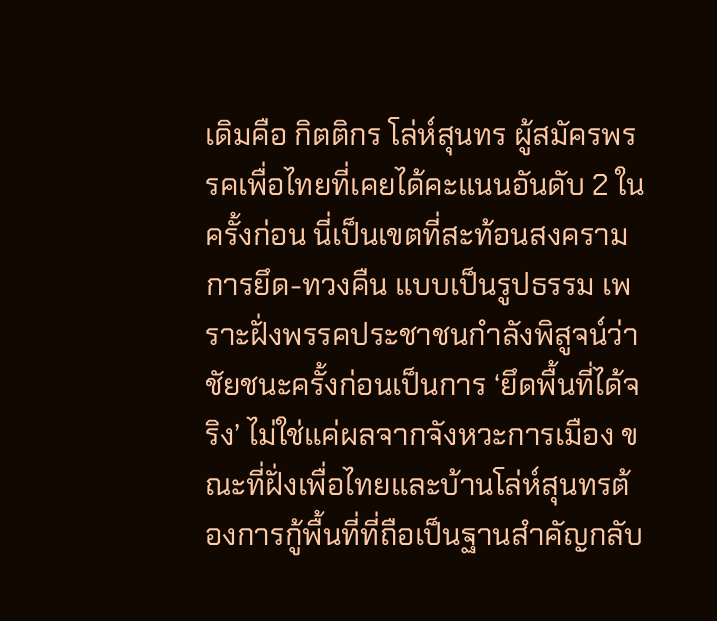เดิมคือ กิตติกร โล่ห์สุนทร ผู้สมัครพรรคเพื่อไทยที่เคยได้คะแนนอันดับ 2 ในครั้งก่อน นี่เป็นเขตที่สะท้อนสงคราม การยึด-ทวงคืน แบบเป็นรูปธรรม เพราะฝั่งพรรคประชาชนกำลังพิสูจน์ว่า ชัยชนะครั้งก่อนเป็นการ ‘ยึดพื้นที่ได้จริง’ ไม่ใช่แค่ผลจากจังหวะการเมือง ขณะที่ฝั่งเพื่อไทยและบ้านโล่ห์สุนทรต้องการกู้พื้นที่ที่ถือเป็นฐานสำคัญกลับ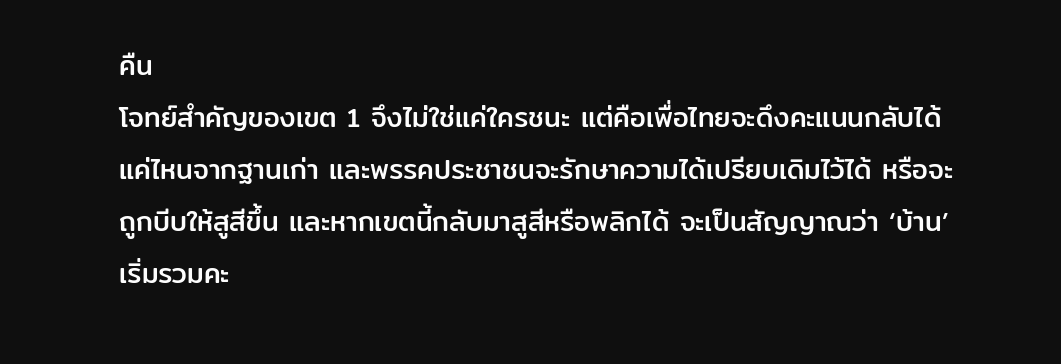คืน
โจทย์สำคัญของเขต 1 จึงไม่ใช่แค่ใครชนะ แต่คือเพื่อไทยจะดึงคะแนนกลับได้แค่ไหนจากฐานเก่า และพรรคประชาชนจะรักษาความได้เปรียบเดิมไว้ได้ หรือจะถูกบีบให้สูสีขึ้น และหากเขตนี้กลับมาสูสีหรือพลิกได้ จะเป็นสัญญาณว่า ‘บ้าน’ เริ่มรวมคะ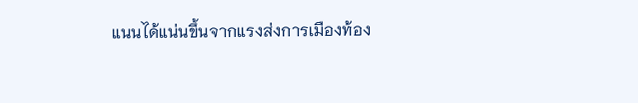แนนได้แน่นขึ้นจากแรงส่งการเมืองท้อง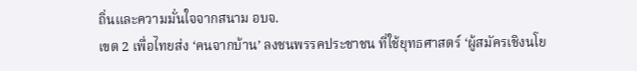ถิ่นและความมั่นใจจากสนาม อบจ.
เขต 2 เพื่อไทยส่ง ‘คนจากบ้าน’ ลงชนพรรคประชาชน ที่ใช้ยุทธศาสตร์ ‘ผู้สมัครเชิงนโย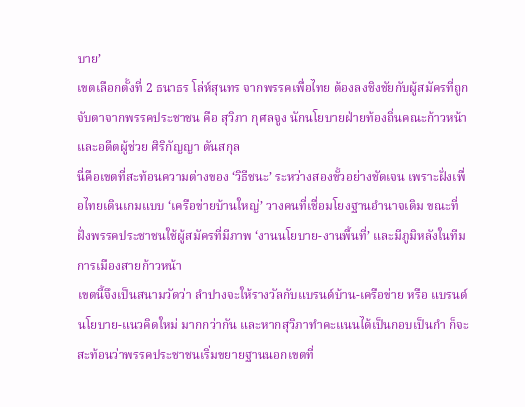บาย’
เขตเลือกตั้งที่ 2 ธนาธร โล่ห์สุนทร จากพรรคเพื่อไทย ต้องลงชิงชัยกับผู้สมัครที่ถูกจับตาจากพรรคประชาชน คือ สุวิภา กุศลจูง นักนโยบายฝ่ายท้องถิ่นคณะก้าวหน้า และอดีตผู้ช่วย ศิริกัญญา ตันสกุล
นี่คือเขตที่สะท้อนความต่างของ ‘วิธีชนะ’ ระหว่างสองขั้วอย่างชัดเจน เพราะฝั่งเพื่อไทยเดินเกมแบบ ‘เครือข่ายบ้านใหญ่’ วางคนที่เชื่อมโยงฐานอำนาจเดิม ขณะที่ฝั่งพรรคประชาชนใช้ผู้สมัครที่มีภาพ ‘งานนโยบาย-งานพื้นที่’ และมีภูมิหลังในทีมการเมืองสายก้าวหน้า
เขตนี้จึงเป็นสนามวัดว่า ลำปางจะให้รางวัลกับแบรนด์บ้าน-เครือข่าย หรือ แบรนด์นโยบาย-แนวคิดใหม่ มากกว่ากัน และหากสุวิภาทำคะแนนได้เป็นกอบเป็นกำ ก็จะสะท้อนว่าพรรคประชาชนเริ่มขยายฐานนอกเขตที่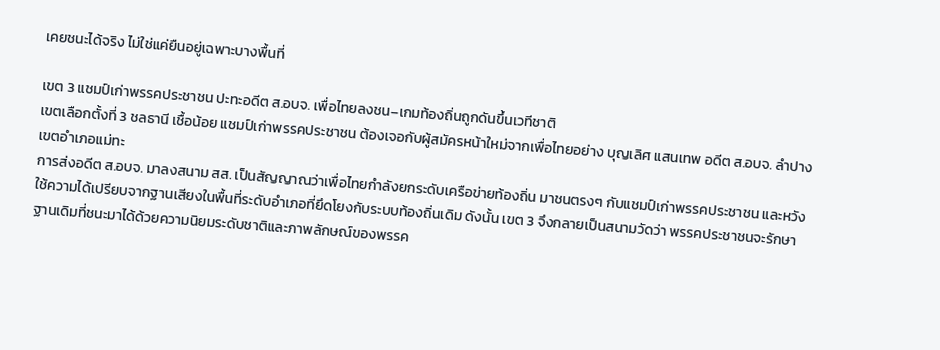เคยชนะได้จริง ไม่ใช่แค่ยืนอยู่เฉพาะบางพื้นที่

เขต 3 แชมป์เก่าพรรคประชาชน ปะทะอดีต ส.อบจ. เพื่อไทยลงชน–เกมท้องถิ่นถูกดันขึ้นเวทีชาติ
เขตเลือกตั้งที่ 3 ชลธานี เชื้อน้อย แชมป์เก่าพรรคประชาชน ต้องเจอกับผู้สมัครหน้าใหม่จากเพื่อไทยอย่าง บุญเลิศ แสนเทพ อดีต ส.อบจ. ลำปาง เขตอำเภอแม่ทะ
การส่งอดีต ส.อบจ. มาลงสนาม สส. เป็นสัญญาณว่าเพื่อไทยกำลังยกระดับเครือข่ายท้องถิ่น มาชนตรงๆ กับแชมป์เก่าพรรคประชาชน และหวังใช้ความได้เปรียบจากฐานเสียงในพื้นที่ระดับอำเภอที่ยึดโยงกับระบบท้องถิ่นเดิม ดังนั้น เขต 3 จึงกลายเป็นสนามวัดว่า พรรคประชาชนจะรักษาฐานเดิมที่ชนะมาได้ด้วยความนิยมระดับชาติและภาพลักษณ์ของพรรค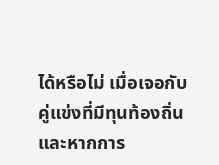ได้หรือไม่ เมื่อเจอกับคู่แข่งที่มีทุนท้องถิ่น และหากการ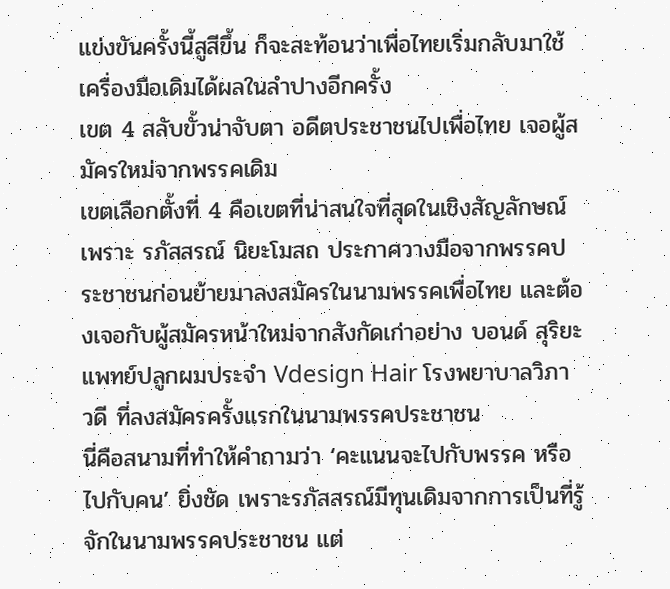แข่งขันครั้งนี้สูสีขึ้น ก็จะสะท้อนว่าเพื่อไทยเริ่มกลับมาใช้เครื่องมือเดิมได้ผลในลำปางอีกครั้ง
เขต 4 สลับขั้วน่าจับตา อดีตประชาชนไปเพื่อไทย เจอผู้สมัครใหม่จากพรรคเดิม
เขตเลือกตั้งที่ 4 คือเขตที่น่าสนใจที่สุดในเชิงสัญลักษณ์ เพราะ รภัสสรณ์ นิยะโมสถ ประกาศวางมือจากพรรคประชาชนก่อนย้ายมาลงสมัครในนามพรรคเพื่อไทย และต้องเจอกับผู้สมัครหน้าใหม่จากสังกัดเก่าอย่าง บอนด์ สุริยะ แพทย์ปลูกผมประจำ Vdesign Hair โรงพยาบาลวิภาวดี ที่ลงสมัครครั้งแรกในนามพรรคประชาชน
นี่คือสนามที่ทำให้คำถามว่า ‘คะแนนจะไปกับพรรค หรือไปกับคน’ ยิ่งชัด เพราะรภัสสรณ์มีทุนเดิมจากการเป็นที่รู้จักในนามพรรคประชาชน แต่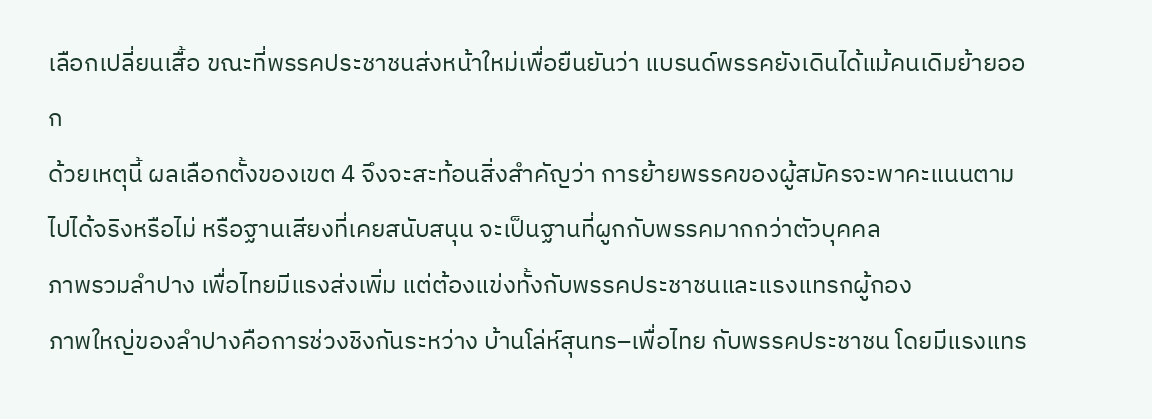เลือกเปลี่ยนเสื้อ ขณะที่พรรคประชาชนส่งหน้าใหม่เพื่อยืนยันว่า แบรนด์พรรคยังเดินได้แม้คนเดิมย้ายออก
ด้วยเหตุนี้ ผลเลือกตั้งของเขต 4 จึงจะสะท้อนสิ่งสำคัญว่า การย้ายพรรคของผู้สมัครจะพาคะแนนตามไปได้จริงหรือไม่ หรือฐานเสียงที่เคยสนับสนุน จะเป็นฐานที่ผูกกับพรรคมากกว่าตัวบุคคล
ภาพรวมลำปาง เพื่อไทยมีแรงส่งเพิ่ม แต่ต้องแข่งทั้งกับพรรคประชาชนและแรงแทรกผู้กอง
ภาพใหญ่ของลำปางคือการช่วงชิงกันระหว่าง บ้านโล่ห์สุนทร–เพื่อไทย กับพรรคประชาชน โดยมีแรงแทร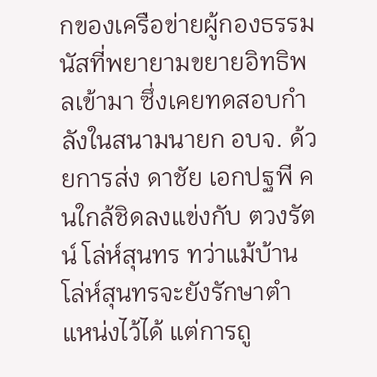กของเครือข่ายผู้กองธรรมนัสที่พยายามขยายอิทธิพลเข้ามา ซึ่งเคยทดสอบกำลังในสนามนายก อบจ. ด้วยการส่ง ดาชัย เอกปฐพี คนใกล้ชิดลงแข่งกับ ตวงรัตน์ โล่ห์สุนทร ทว่าแม้บ้านโล่ห์สุนทรจะยังรักษาตำแหน่งไว้ได้ แต่การถู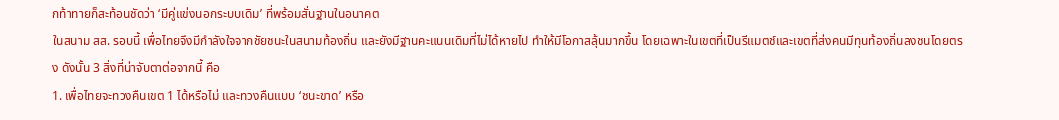กท้าทายก็สะท้อนชัดว่า ‘มีคู่แข่งนอกระบบเดิม’ ที่พร้อมสั่นฐานในอนาคต
ในสนาม สส. รอบนี้ เพื่อไทยจึงมีกำลังใจจากชัยชนะในสนามท้องถิ่น และยังมีฐานคะแนนเดิมที่ไม่ได้หายไป ทำให้มีโอกาสลุ้นมากขึ้น โดยเฉพาะในเขตที่เป็นรีแมตช์และเขตที่ส่งคนมีทุนท้องถิ่นลงชนโดยตรง ดังนั้น 3 สิ่งที่น่าจับตาต่อจากนี้ คือ
1. เพื่อไทยจะทวงคืนเขต 1 ได้หรือไม่ และทวงคืนแบบ ‘ชนะขาด’ หรือ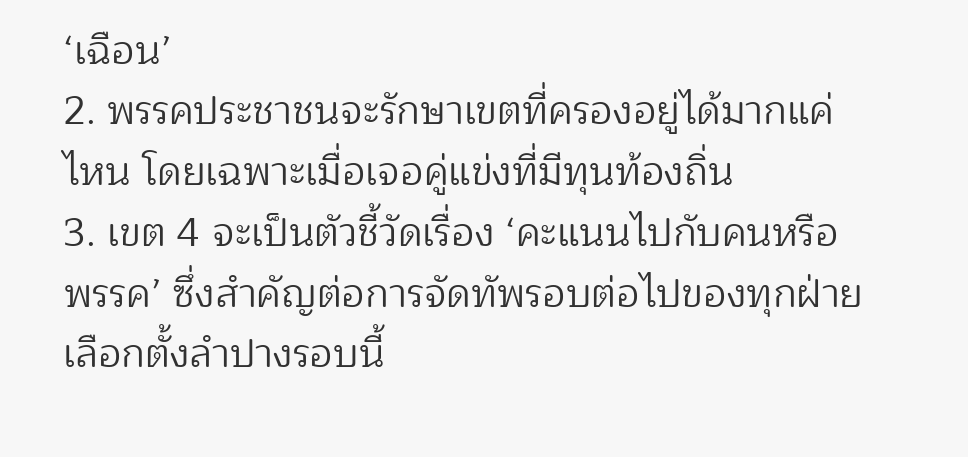‘เฉือน’
2. พรรคประชาชนจะรักษาเขตที่ครองอยู่ได้มากแค่ไหน โดยเฉพาะเมื่อเจอคู่แข่งที่มีทุนท้องถิ่น
3. เขต 4 จะเป็นตัวชี้วัดเรื่อง ‘คะแนนไปกับคนหรือพรรค’ ซึ่งสำคัญต่อการจัดทัพรอบต่อไปของทุกฝ่าย
เลือกตั้งลำปางรอบนี้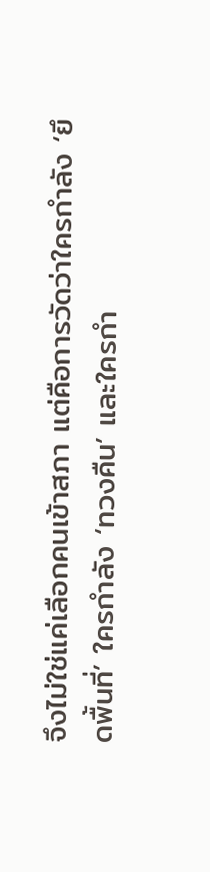จึงไม่ใช่แค่เลือกคนเข้าสภา แต่คือการวัดว่าใครกำลัง ‘ยึดพื้นที่’ ใครกำลัง ‘ทวงคืน’ และใครกำ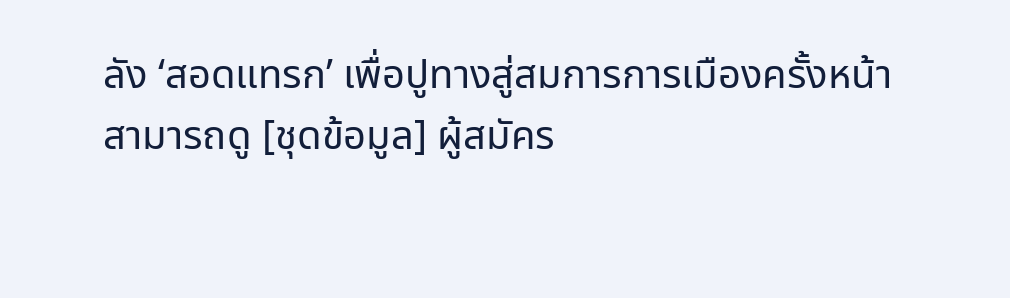ลัง ‘สอดแทรก’ เพื่อปูทางสู่สมการการเมืองครั้งหน้า
สามารถดู [ชุดข้อมูล] ผู้สมัคร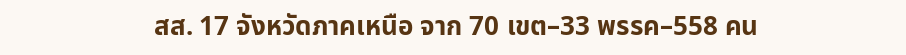สส. 17 จังหวัดภาคเหนือ จาก 70 เขต–33 พรรค–558 คน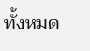ทั้งหมด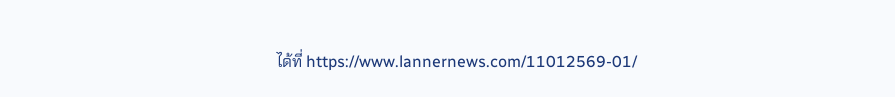ได้ที่ https://www.lannernews.com/11012569-01/